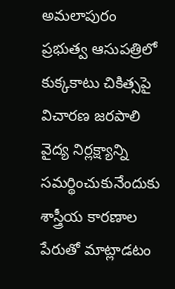అమలాపురం ప్రభుత్వ ఆసుపత్రిలో కుక్కకాటు చికిత్సపై విచారణ జరపాలి
వైద్య నిర్లక్ష్యాన్ని సమర్థించుకునేందుకు శాస్త్రీయ కారణాల పేరుతో మాట్లాడటం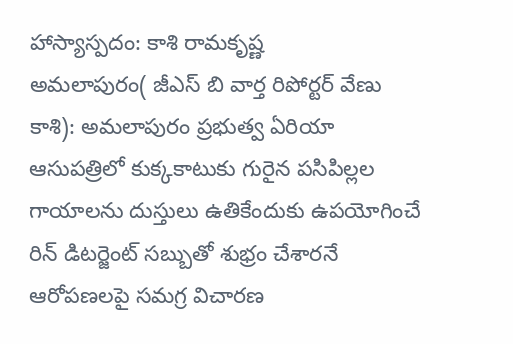హాస్యాస్పదం: కాశి రామకృష్ణ
అమలాపురం( జీఎస్ బి వార్త రిపోర్టర్ వేణు కాశి): అమలాపురం ప్రభుత్వ ఏరియా ఆసుపత్రిలో కుక్కకాటుకు గురైన పసిపిల్లల గాయాలను దుస్తులు ఉతికేందుకు ఉపయోగించే రిన్ డిటర్జెంట్ సబ్బుతో శుభ్రం చేశారనే ఆరోపణలపై సమగ్ర విచారణ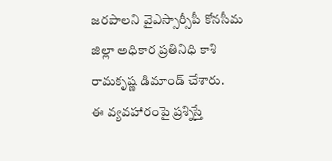జరపాలని వైఎస్సార్సీపీ కోనసీమ జిల్లా అధికార ప్రతినిధి కాశి రామకృష్ణ డిమాండ్ చేశారు.
ఈ వ్యవహారంపై ప్రశ్నిస్తే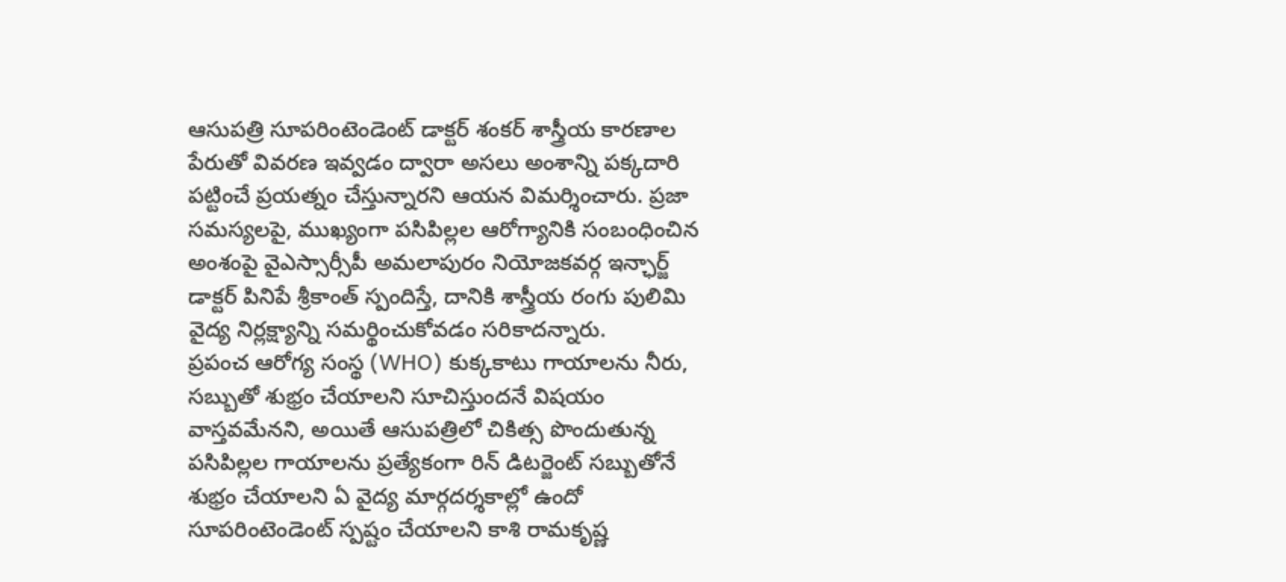ఆసుపత్రి సూపరింటెండెంట్ డాక్టర్ శంకర్ శాస్త్రీయ కారణాల పేరుతో వివరణ ఇవ్వడం ద్వారా అసలు అంశాన్ని పక్కదారి పట్టించే ప్రయత్నం చేస్తున్నారని ఆయన విమర్శించారు. ప్రజా సమస్యలపై, ముఖ్యంగా పసిపిల్లల ఆరోగ్యానికి సంబంధించిన అంశంపై వైఎస్సార్సీపీ అమలాపురం నియోజకవర్గ ఇన్ఛార్జ్ డాక్టర్ పినిపే శ్రీకాంత్ స్పందిస్తే, దానికి శాస్త్రీయ రంగు పులిమి వైద్య నిర్లక్ష్యాన్ని సమర్థించుకోవడం సరికాదన్నారు.
ప్రపంచ ఆరోగ్య సంస్థ (WHO) కుక్కకాటు గాయాలను నీరు, సబ్బుతో శుభ్రం చేయాలని సూచిస్తుందనే విషయం వాస్తవమేనని, అయితే ఆసుపత్రిలో చికిత్స పొందుతున్న పసిపిల్లల గాయాలను ప్రత్యేకంగా రిన్ డిటర్జెంట్ సబ్బుతోనే శుభ్రం చేయాలని ఏ వైద్య మార్గదర్శకాల్లో ఉందో సూపరింటెండెంట్ స్పష్టం చేయాలని కాశి రామకృష్ణ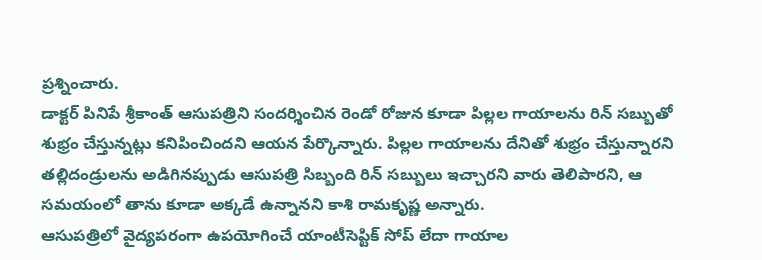ప్రశ్నించారు.
డాక్టర్ పినిపే శ్రీకాంత్ ఆసుపత్రిని సందర్శించిన రెండో రోజున కూడా పిల్లల గాయాలను రిన్ సబ్బుతో శుభ్రం చేస్తున్నట్లు కనిపించిందని ఆయన పేర్కొన్నారు. పిల్లల గాయాలను దేనితో శుభ్రం చేస్తున్నారని తల్లిదండ్రులను అడిగినప్పుడు ఆసుపత్రి సిబ్బంది రిన్ సబ్బులు ఇచ్చారని వారు తెలిపారని, ఆ సమయంలో తాను కూడా అక్కడే ఉన్నానని కాశి రామకృష్ణ అన్నారు.
ఆసుపత్రిలో వైద్యపరంగా ఉపయోగించే యాంటీసెప్టిక్ సోప్ లేదా గాయాల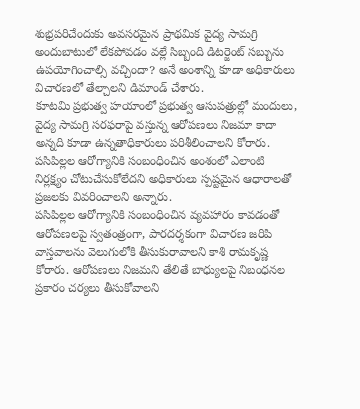శుభ్రపరిచేందుకు అవసరమైన ప్రాథమిక వైద్య సామగ్రి అందుబాటులో లేకపోవడం వల్లే సిబ్బంది డిటర్జెంట్ సబ్బును ఉపయోగించాల్సి వచ్చిందా? అనే అంశాన్ని కూడా అధికారులు విచారణలో తేల్చాలని డిమాండ్ చేశారు.
కూటమి ప్రభుత్వ హయాంలో ప్రభుత్వ ఆసుపత్రుల్లో మందులు, వైద్య సామగ్రి సరఫరాపై వస్తున్న ఆరోపణలు నిజమా కాదా అన్నది కూడా ఉన్నతాధికారులు పరిశీలించాలని కోరారు. పసిపిల్లల ఆరోగ్యానికి సంబంధించిన అంశంలో ఎలాంటి నిర్లక్ష్యం చోటుచేసుకోలేదని అధికారులు స్పష్టమైన ఆధారాలతో ప్రజలకు వివరించాలని అన్నారు.
పసిపిల్లల ఆరోగ్యానికి సంబంధించిన వ్యవహారం కావడంతో ఆరోపణలపై స్వతంత్రంగా, పారదర్శకంగా విచారణ జరిపి వాస్తవాలను వెలుగులోకి తీసుకురావాలని కాశి రామకృష్ణ కోరారు. ఆరోపణలు నిజమని తేలితే బాధ్యులపై నిబంధనల ప్రకారం చర్యలు తీసుకోవాలని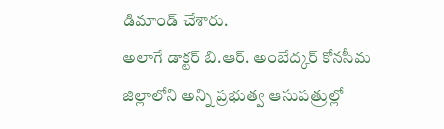డిమాండ్ చేశారు.
అలాగే డాక్టర్ బి.ఆర్. అంబేద్కర్ కోనసీమ జిల్లాలోని అన్ని ప్రభుత్వ ఆసుపత్రుల్లో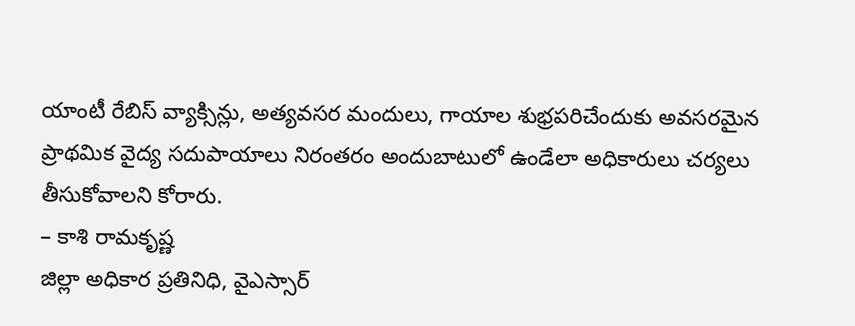యాంటీ రేబిస్ వ్యాక్సిన్లు, అత్యవసర మందులు, గాయాల శుభ్రపరిచేందుకు అవసరమైన ప్రాథమిక వైద్య సదుపాయాలు నిరంతరం అందుబాటులో ఉండేలా అధికారులు చర్యలు తీసుకోవాలని కోరారు.
– కాశి రామకృష్ణ
జిల్లా అధికార ప్రతినిధి, వైఎస్సార్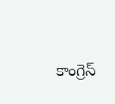కాంగ్రెస్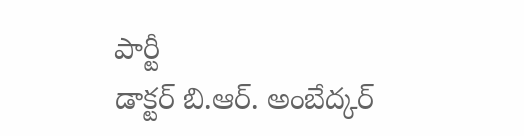పార్టీ
డాక్టర్ బి.ఆర్. అంబేద్కర్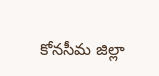కోనసీమ జిల్లా